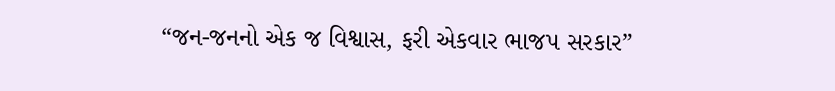“જન-જનનો એક જ વિશ્વાસ, ફરી એકવાર ભાજપ સરકાર”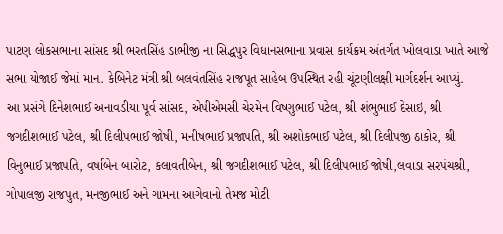પાટણ લોકસભાના સાંસદ શ્રી ભરતસિંહ ડાભીજી ના સિદ્ધપુર વિધાનસભાના પ્રવાસ કાર્યક્રમ અંતર્ગત ખોલવાડા ખાતે આજે સભા યોજાઈ જેમાં માન. કેબિનેટ મંત્રી શ્રી બલવંતસિંહ રાજપૂત સાહેબ ઉપસ્થિત રહી ચૂંટણીલક્ષી માર્ગદર્શન આપ્યું.
આ પ્રસંગે દિનેશભાઈ અનાવડીયા પૂર્વ સાંસદ, એપીએમસી ચેરમેન વિષ્ણુભાઈ પટેલ, શ્રી શંભુભાઈ દેસાઇ, શ્રી જગદીશભાઈ પટેલ, શ્રી દિલીપભાઈ જોષી, મનીષભાઈ પ્રજાપતિ, શ્રી અશોકભાઈ પટેલ, શ્રી દિલીપજી ઠાકોર, શ્રી વિનુભાઈ પ્રજાપતિ, વર્ષાબેન બારોટ, કલાવતીબેન, શ્રી જગદીશભાઈ પટેલ, શ્રી દિલીપભાઈ જોષી,લવાડા સરપંચશ્રી, ગોપાલજી રાજપુત, મનજીભાઈ અને ગામના આગેવાનો તેમજ મોટી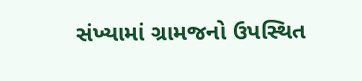સંખ્યામાં ગ્રામજનો ઉપસ્થિત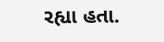રહ્યા હતા.